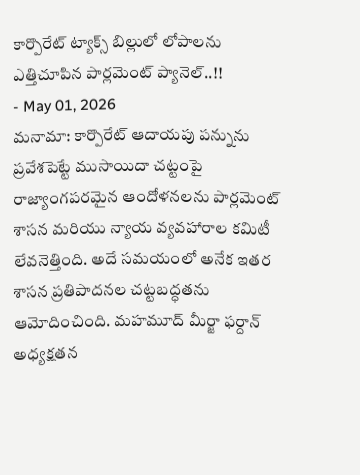కార్పొరేట్ ట్యాక్స్ బిల్లులో లోపాలను ఎత్తిచూపిన పార్లమెంట్ ప్యానెల్..!!
- May 01, 2026
మనామా: కార్పొరేట్ ఆదాయపు పన్నును ప్రవేశపెట్టే ముసాయిదా చట్టంపై రాజ్యాంగపరమైన ఆందోళనలను పార్లమెంట్ శాసన మరియు న్యాయ వ్యవహారాల కమిటీ లేవనెత్తింది. అదే సమయంలో అనేక ఇతర శాసన ప్రతిపాదనల చట్టబద్ధతను ఆమోదించింది. మహమూద్ మీర్జా ఫర్దాన్ అధ్యక్షతన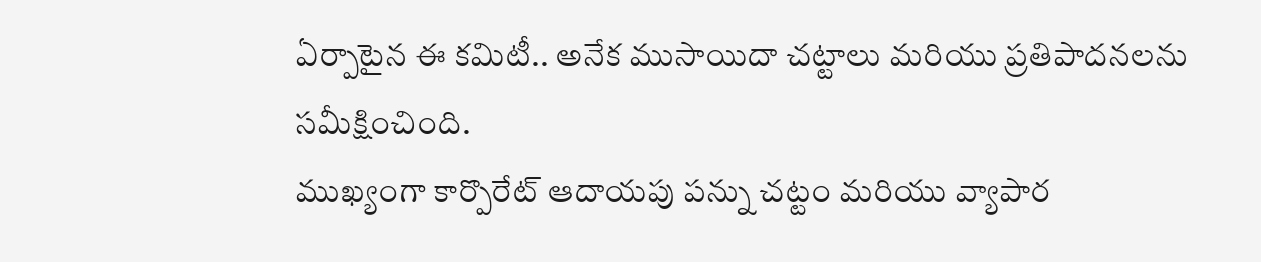ఏర్పాటైన ఈ కమిటీ.. అనేక ముసాయిదా చట్టాలు మరియు ప్రతిపాదనలను సమీక్షించింది.
ముఖ్యంగా కార్పొరేట్ ఆదాయపు పన్ను చట్టం మరియు వ్యాపార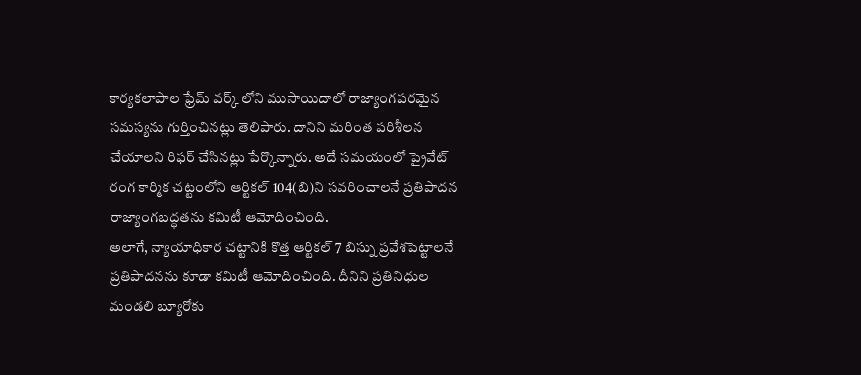కార్యకలాపాల ఫ్రేమ్ వర్క్ లోని ముసాయిదాలో రాజ్యాంగపరమైన సమస్యను గుర్తించినట్లు తెలిపారు. దానిని మరింత పరిశీలన చేయాలని రిఫర్ చేసినట్లు పేర్కొన్నారు. అదే సమయంలో ప్రైవేట్ రంగ కార్మిక చట్టంలోని ఆర్టికల్ 104(బి)ని సవరించాలనే ప్రతిపాదన రాజ్యాంగబద్ధతను కమిటీ ఆమోదించింది.
అలాగే, న్యాయాధికార చట్టానికి కొత్త ఆర్టికల్ 7 బిస్ను ప్రవేశపెట్టాలనే ప్రతిపాదనను కూడా కమిటీ ఆమోదించింది. దీనిని ప్రతినిధుల మండలి బ్యూరోకు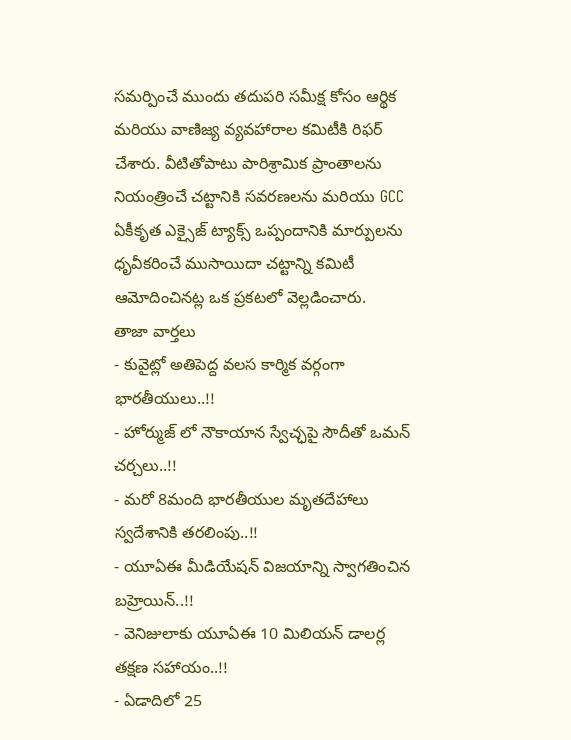సమర్పించే ముందు తదుపరి సమీక్ష కోసం ఆర్థిక మరియు వాణిజ్య వ్యవహారాల కమిటీకి రిఫర్ చేశారు. వీటితోపాటు పారిశ్రామిక ప్రాంతాలను నియంత్రించే చట్టానికి సవరణలను మరియు GCC ఏకీకృత ఎక్సైజ్ ట్యాక్స్ ఒప్పందానికి మార్పులను ధృవీకరించే ముసాయిదా చట్టాన్ని కమిటీ ఆమోదించినట్ల ఒక ప్రకటలో వెల్లడించారు.
తాజా వార్తలు
- కువైట్లో అతిపెద్ద వలస కార్మిక వర్గంగా భారతీయులు..!!
- హోర్ముజ్ లో నౌకాయాన స్వేచ్ఛపై సౌదీతో ఒమన్ చర్చలు..!!
- మరో 8మంది భారతీయుల మృతదేహాలు స్వదేశానికి తరలింపు..!!
- యూఏఈ మీడియేషన్ విజయాన్ని స్వాగతించిన బహ్రెయిన్..!!
- వెనిజులాకు యూఏఈ 10 మిలియన్ డాలర్ల తక్షణ సహాయం..!!
- ఏడాదిలో 25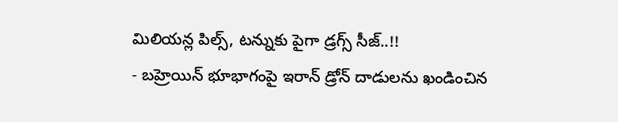మిలియన్ల పిల్స్, టన్నుకు పైగా డ్రగ్స్ సీజ్..!!
- బహ్రెయిన్ భూభాగంపై ఇరాన్ డ్రోన్ దాడులను ఖండించిన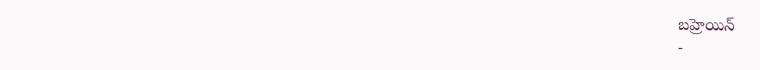బహ్రెయిన్
-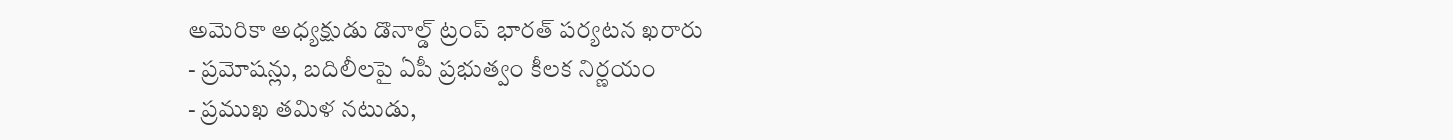అమెరికా అధ్యక్షుడు డొనాల్డ్ ట్రంప్ భారత్ పర్యటన ఖరారు
- ప్రమోషన్లు, బదిలీలపై ఏపీ ప్రభుత్వం కీలక నిర్ణయం
- ప్రముఖ తమిళ నటుడు,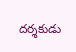దర్శకుడు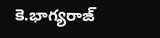కె.భాగ్యరాజ్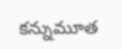కన్నుమూత